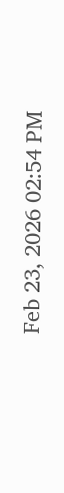Feb 23, 2026 02:54 PM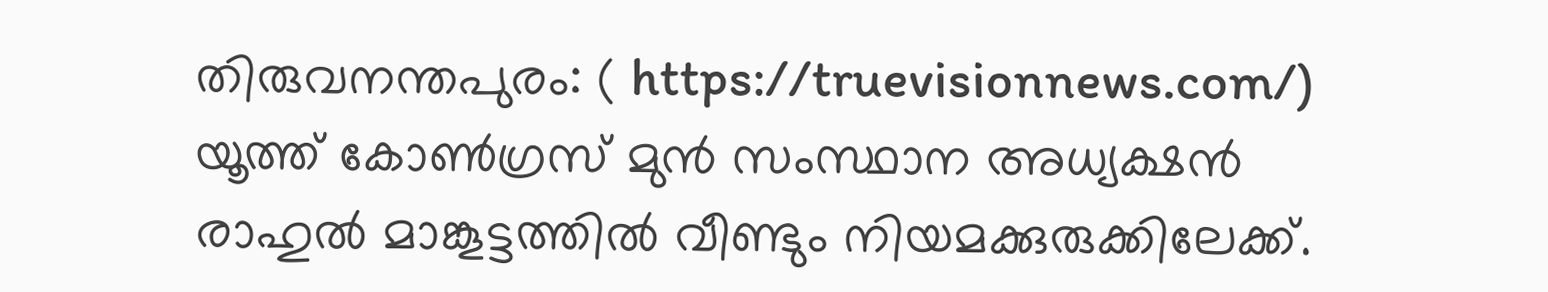തിരുവനന്തപുരം: ( https://truevisionnews.com/)  യൂത്ത് കോൺഗ്രസ് മുൻ സംസ്ഥാന അധ്യക്ഷൻ രാഹുൽ മാങ്കൂട്ടത്തിൽ വീണ്ടും നിയമക്കുരുക്കിലേക്ക്.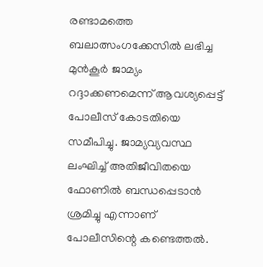രണ്ടാമത്തെ ബലാത്സംഗക്കേസിൽ ലഭിച്ച മുൻകൂർ ജാമ്യം റദ്ദാക്കണമെന്ന് ആവശ്യപ്പെട്ട് പോലീസ് കോടതിയെ സമീപിച്ചു. ജാമ്യവ്യവസ്ഥ ലംഘിച്ച് അതിജീവിതയെ ഫോണിൽ ബന്ധപ്പെടാൻ ശ്രമിച്ചു എന്നാണ് പോലീസിന്റെ കണ്ടെത്തൽ.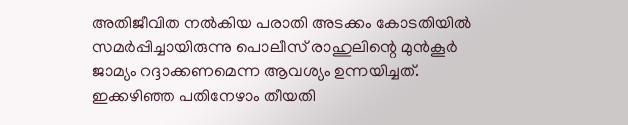അതിജീവിത നല്‍കിയ പരാതി അടക്കം കോടതിയില്‍ സമര്‍പ്പിച്ചായിരുന്നു പൊലീസ് രാഹുലിന്റെ മുന്‍കൂര്‍ ജാമ്യം റദ്ദാക്കണമെന്ന ആവശ്യം ഉന്നയിച്ചത്. ഇക്കഴിഞ്ഞ പതിനേഴാം തീയതി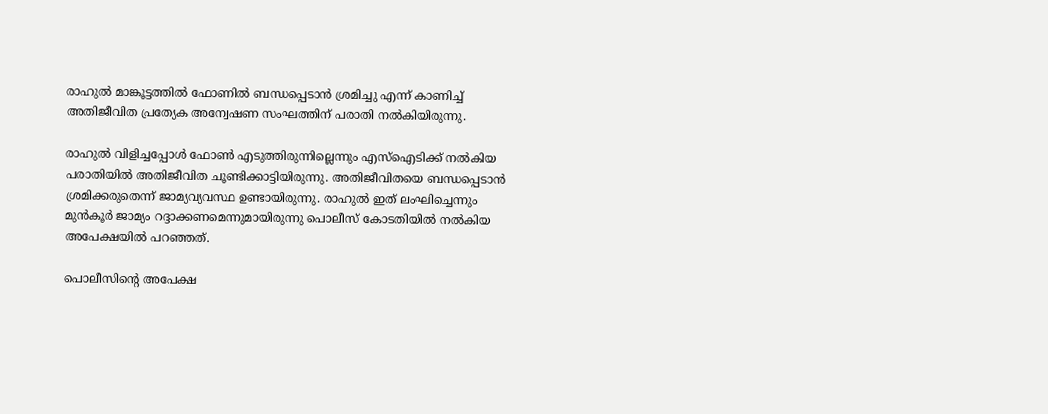രാഹുല്‍ മാങ്കൂട്ടത്തില്‍ ഫോണില്‍ ബന്ധപ്പെടാന്‍ ശ്രമിച്ചു എന്ന് കാണിച്ച് അതിജീവിത പ്രത്യേക അന്വേഷണ സംഘത്തിന് പരാതി നല്‍കിയിരുന്നു.

രാഹുല്‍ വിളിച്ചപ്പോള്‍ ഫോണ്‍ എടുത്തിരുന്നില്ലെന്നും എസ്‌ഐടിക്ക് നല്‍കിയ പരാതിയില്‍ അതിജീവിത ചൂണ്ടിക്കാട്ടിയിരുന്നു. അതിജീവിതയെ ബന്ധപ്പെടാന്‍ ശ്രമിക്കരുതെന്ന് ജാമ്യവ്യവസ്ഥ ഉണ്ടായിരുന്നു. രാഹുല്‍ ഇത് ലംഘിച്ചെന്നും മുന്‍കൂര്‍ ജാമ്യം റദ്ദാക്കണമെന്നുമായിരുന്നു പൊലീസ് കോടതിയിൽ നൽകിയ അപേക്ഷയിൽ പറഞ്ഞത്.

പൊലീസിന്റെ അപേക്ഷ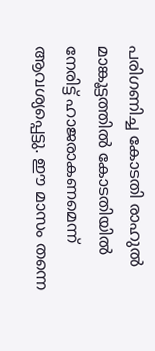പരിഗണിച്ച കോടതി രാഹുല്‍ മാങ്കൂട്ടത്തില്‍ കോടതിയില്‍ നേരിട്ട് ഹാജരാകണമെന്ന് ആവശ്യപ്പെട്ടു. ഈ മാസം തന്നെ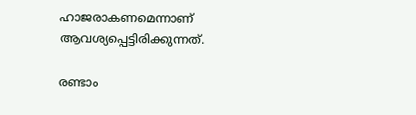ഹാജരാകണമെന്നാണ് ആവശ്യപ്പെട്ടിരിക്കുന്നത്.

രണ്ടാം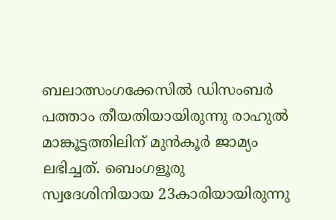ബലാത്സംഗക്കേസില്‍ ഡിസംബര്‍ പത്താം തീയതിയായിരുന്നു രാഹുല്‍ മാങ്കൂട്ടത്തിലിന് മുന്‍കൂര്‍ ജാമ്യം ലഭിച്ചത്. ബെംഗളൂരു സ്വദേശിനിയായ 23കാരിയായിരുന്നു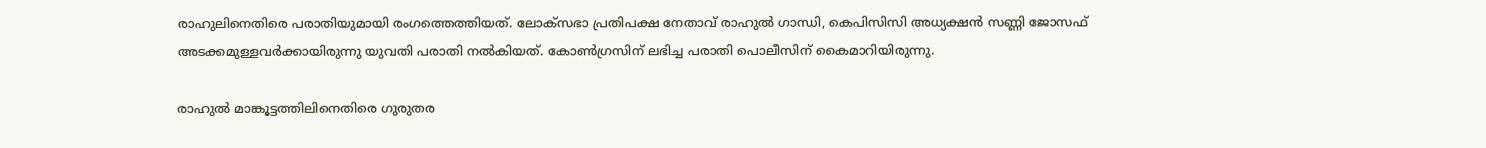രാഹുലിനെതിരെ പരാതിയുമായി രംഗത്തെത്തിയത്. ലോക്‌സഭാ പ്രതിപക്ഷ നേതാവ് രാഹുല്‍ ഗാന്ധി, കെപിസിസി അധ്യക്ഷന്‍ സണ്ണി ജോസഫ് അടക്കമുള്ളവര്‍ക്കായിരുന്നു യുവതി പരാതി നല്‍കിയത്. കോൺഗ്രസിന് ലഭിച്ച പരാതി പൊലീസിന് കൈമാറിയിരുന്നു.

രാഹുല്‍ മാങ്കൂട്ടത്തിലിനെതിരെ ഗുരുതര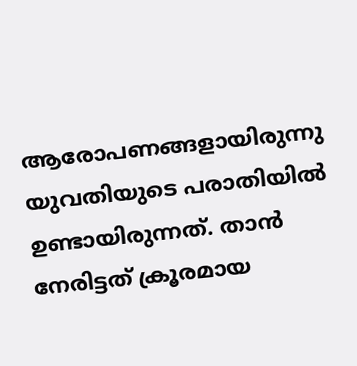ആരോപണങ്ങളായിരുന്നു യുവതിയുടെ പരാതിയില്‍ ഉണ്ടായിരുന്നത്. താന്‍ നേരിട്ടത് ക്രൂരമായ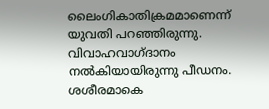ലൈംഗികാതിക്രമമാണെന്ന് യുവതി പറഞ്ഞിരുന്നു. വിവാഹവാഗ്ദാനം നല്‍കിയായിരുന്നു പീഡനം. ശശീരമാകെ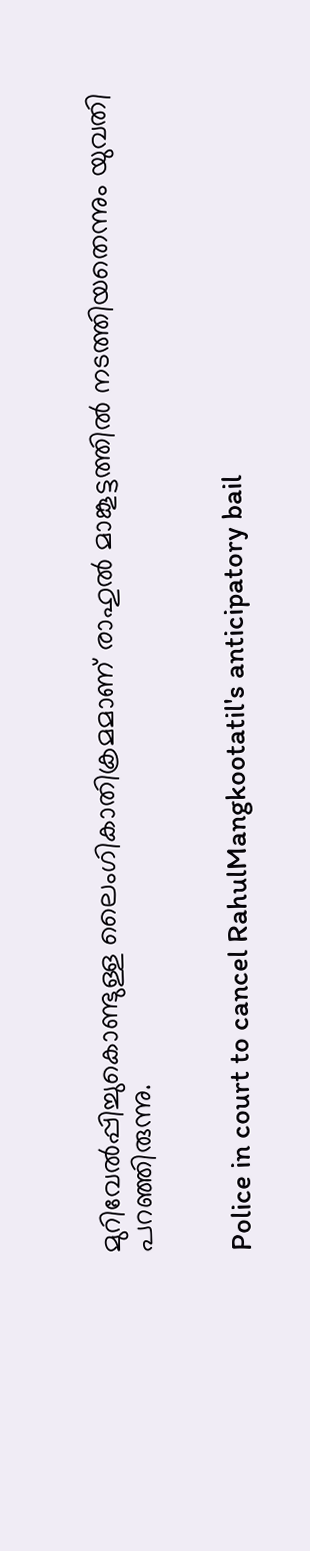മുറിവേല്‍പ്പിച്ചുകൊണ്ടുള്ള ലൈംഗികാതിക്രമമാണ് രാഹുല്‍ മാങ്കൂട്ടത്തില്‍ നടത്തിയതെന്നും യുവതി പറഞ്ഞിരുന്നു.


Police in court to cancel RahulMangkootatil's anticipatory bail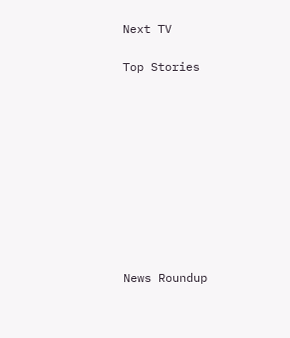Next TV

Top Stories










News Roundup